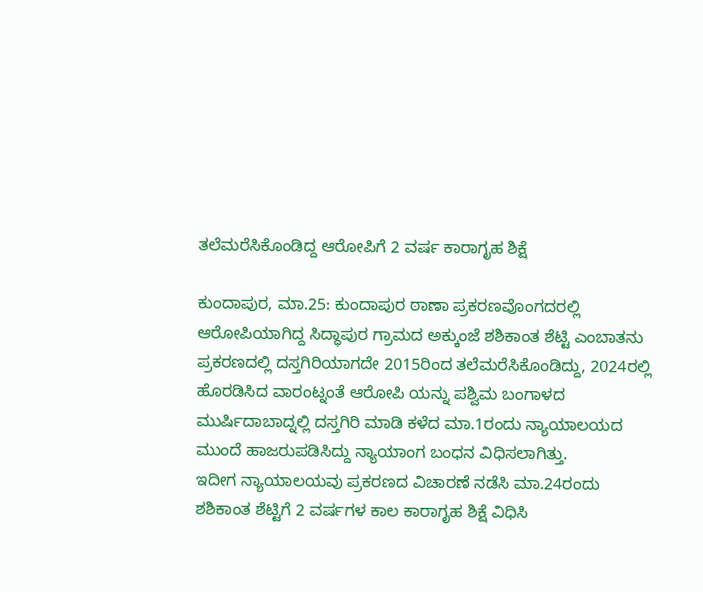ತಲೆಮರೆಸಿಕೊಂಡಿದ್ದ ಆರೋಪಿಗೆ 2 ವರ್ಷ ಕಾರಾಗೃಹ ಶಿಕ್ಷೆ

ಕುಂದಾಪುರ, ಮಾ.25: ಕುಂದಾಪುರ ಠಾಣಾ ಪ್ರಕರಣವೊಂಗದರಲ್ಲಿ ಆರೋಪಿಯಾಗಿದ್ದ ಸಿದ್ಧಾಪುರ ಗ್ರಾಮದ ಅಕ್ಕುಂಜೆ ಶಶಿಕಾಂತ ಶೆಟ್ಟಿ ಎಂಬಾತನು ಪ್ರಕರಣದಲ್ಲಿ ದಸ್ತಗಿರಿಯಾಗದೇ 2015ರಿಂದ ತಲೆಮರೆಸಿಕೊಂಡಿದ್ದು, 2024ರಲ್ಲಿ ಹೊರಡಿಸಿದ ವಾರಂಟ್ನಂತೆ ಆರೋಪಿ ಯನ್ನು ಪಶ್ವಿಮ ಬಂಗಾಳದ ಮುರ್ಷಿದಾಬಾದ್ನಲ್ಲಿ ದಸ್ತಗಿರಿ ಮಾಡಿ ಕಳೆದ ಮಾ.1ರಂದು ನ್ಯಾಯಾಲಯದ ಮುಂದೆ ಹಾಜರುಪಡಿಸಿದ್ದು ನ್ಯಾಯಾಂಗ ಬಂಧನ ವಿಧಿಸಲಾಗಿತ್ತು.
ಇದೀಗ ನ್ಯಾಯಾಲಯವು ಪ್ರಕರಣದ ವಿಚಾರಣೆ ನಡೆಸಿ ಮಾ.24ರಂದು ಶಶಿಕಾಂತ ಶೆಟ್ಟಿಗೆ 2 ವರ್ಷಗಳ ಕಾಲ ಕಾರಾಗೃಹ ಶಿಕ್ಷೆ ವಿಧಿಸಿ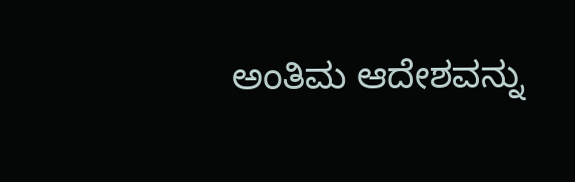ಅಂತಿಮ ಆದೇಶವನ್ನು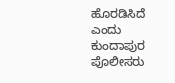ಹೊರಡಿಸಿದೆ ಎಂದು ಕುಂದಾಪುರ ಪೊಲೀಸರು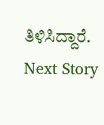ತಿಳಿಸಿದ್ದಾರೆ.
Next Story